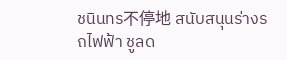ชนินทร不停地 สนับสนุนร่างรถไฟฟ้า ชูลด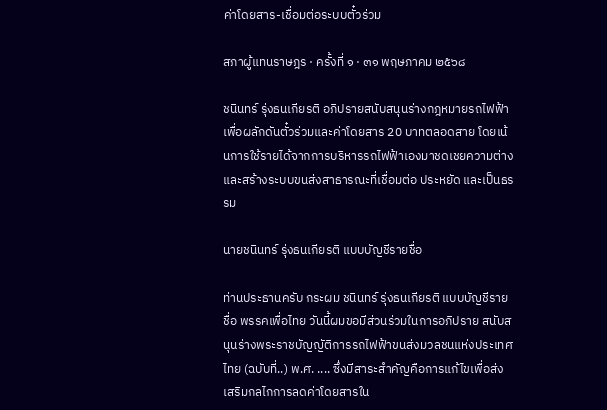ค่าโดยสาร-เชื่อมต่อระบบตั๋วร่วม

สภาผู้แทนราษฎร · ครั้งที่ ๑ · ๓๑ พฤษภาคม ๒๕๖๘

ชนินทร์ รุ่งธนเกียรติ อภิปรายสนับสนุนร่างกฎหมายรถไฟฟ้าเพื่อผลักดันตั๋วร่วมและค่าโดยสาร 20 บาทตลอดสาย โดยเน้นการใช้รายได้จากการบริหารรถไฟฟ้าเองมาชดเชยความต่างและสร้างระบบขนส่งสาธารณะที่เชื่อมต่อ ประหยัด และเป็นธรรม

นายชนินทร์ รุ่งธนเกียรติ แบบบัญชีรายชื่อ

ท่านประธานครับ กระผม ชนินทร์ รุ่งธนเกียรติ แบบบัญชีรายชื่อ พรรคเพื่อไทย วันนี้ผมขอมีส่วนร่วมในการอภิปราย สนับสนุนร่างพระราชบัญญัติการรถไฟฟ้าขนส่งมวลชนแห่งประเทศไทย (ฉบับที่..) พ.ศ. .... ซึ่งมีสาระสำคัญคือการแก้ไขเพื่อส่งเสริมกลไกการลดค่าโดยสารใน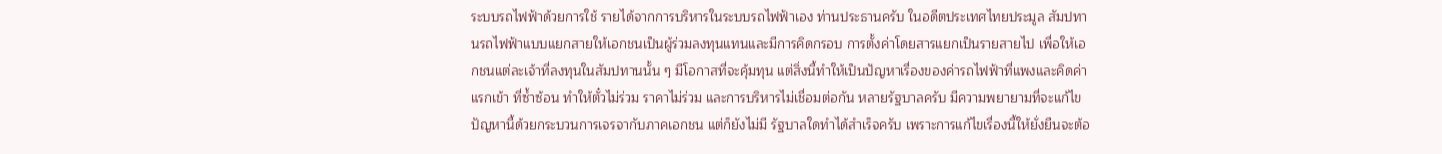ระบบรถไฟฟ้าด้วยการใช้ รายได้จากการบริหารในระบบรถไฟฟ้าเอง ท่านประธานครับ ในอดีตประเทศไทยประมูล สัมปทานรถไฟฟ้าแบบแยกสายให้เอกชนเป็นผู้ร่วมลงทุนแทนและมีการคิดกรอบ การตั้งค่าโดยสารแยกเป็นรายสายไป เพื่อให้เอกชนแต่ละเจ้าที่ลงทุนในสัมปทานนั้น ๆ มีโอกาสที่จะคุ้มทุน แต่สิ่งนี้ทำให้เป็นปัญหาเรื่องของค่ารถไฟฟ้าที่แพงและคิดค่าแรกเข้า ที่ซ้ำซ้อน ทำให้ตั๋วไม่ร่วม ราคาไม่ร่วม และการบริหารไม่เชื่อมต่อกัน หลายรัฐบาลครับ มีความพยายามที่จะแก้ไขปัญหานี้ด้วยกระบวนการเจรจากับภาคเอกชน แต่ก็ยังไม่มี รัฐบาลใดทำได้สำเร็จครับ เพราะการแก้ไขเรื่องนี้ให้ยั่งยืนจะต้อ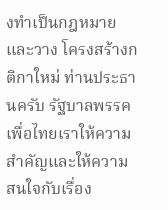งทำเป็นกฎหมายและวาง โครงสร้างกติกาใหม่ ท่านประธานครับ รัฐบาลพรรคเพื่อไทยเราให้ความสำคัญและให้ความ สนใจกับเรื่อง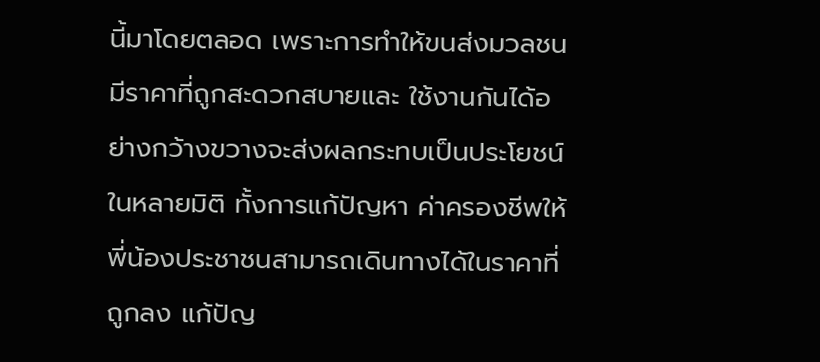นี้มาโดยตลอด เพราะการทำให้ขนส่งมวลชนมีราคาที่ถูกสะดวกสบายและ ใช้งานกันได้อย่างกว้างขวางจะส่งผลกระทบเป็นประโยชน์ในหลายมิติ ทั้งการแก้ปัญหา ค่าครองชีพให้พี่น้องประชาชนสามารถเดินทางได้ในราคาที่ถูกลง แก้ปัญ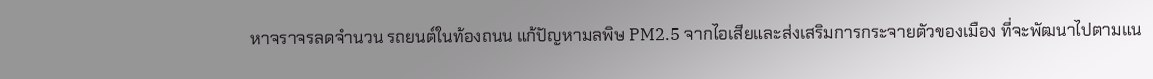หาจราจรลดจำนวน รถยนต์ในท้องถนน แก้ปัญหามลพิษ PM2.5 จากไอเสียและส่งเสริมการกระจายตัวของเมือง ที่จะพัฒนาไปตามแน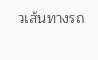วเส้นทางรถ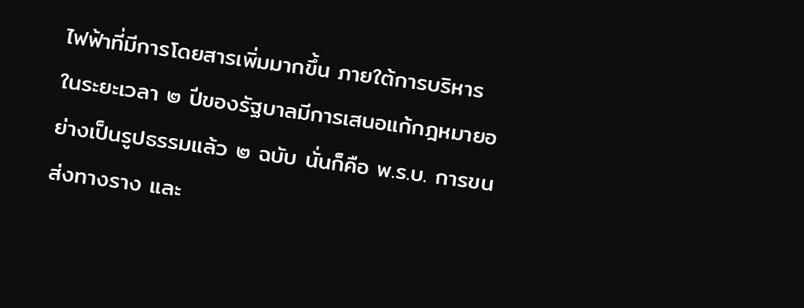ไฟฟ้าที่มีการโดยสารเพิ่มมากขึ้น ภายใต้การบริหาร ในระยะเวลา ๒ ปีของรัฐบาลมีการเสนอแก้กฎหมายอย่างเป็นรูปธรรมแล้ว ๒ ฉบับ นั่นก็คือ พ.ร.บ. การขนส่งทางราง และ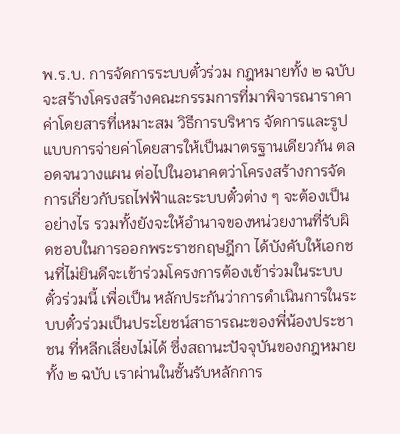พ.ร.บ. การจัดการระบบตั๋วร่วม กฎหมายทั้ง ๒ ฉบับ จะสร้างโครงสร้างคณะกรรมการที่มาพิจารณาราคาค่าโดยสารที่เหมาะสม วิธีการบริหาร จัดการและรูปแบบการจ่ายค่าโดยสารให้เป็นมาตรฐานเดียวกัน ตลอดจนวางแผน ต่อไปในอนาคตว่าโครงสร้างการจัดการเกี่ยวกับรถไฟฟ้าและระบบตั๋วต่าง ๆ จะต้องเป็น อย่างไร รวมทั้งยังจะให้อำนาจของหน่วยงานที่รับผิดชอบในการออกพระราชกฤษฎีกา ได้บังคับให้เอกชนที่ไม่ยินดีจะเข้าร่วมโครงการต้องเข้าร่วมในระบบตั๋วร่วมนี้ เพื่อเป็น หลักประกันว่าการดำเนินการในระบบตั๋วร่วมเป็นประโยชน์สาธารณะของพี่น้องประชาชน ที่หลีกเลี่ยงไม่ได้ ซึ่งสถานะปัจจุบันของกฎหมายทั้ง ๒ ฉบับ เราผ่านในชั้นรับหลักการ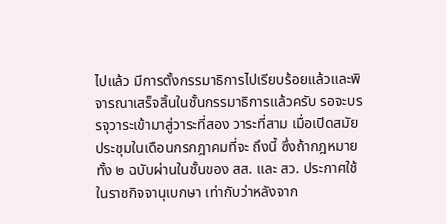ไปแล้ว มีการตั้งกรรมาธิการไปเรียบร้อยแล้วและพิจารณาเสร็จสิ้นในชั้นกรรมาธิการแล้วครับ รอจะบรรจุวาระเข้ามาสู่วาระที่สอง วาระที่สาม เมื่อเปิดสมัยประชุมในเดือนกรกฎาคมที่จะ ถึงนี้ ซึ่งถ้ากฎหมายทั้ง ๒ ฉบับผ่านในชั้นของ สส. และ สว. ประกาศใช้ในราชกิจจานุเบกษา เท่ากับว่าหลังจาก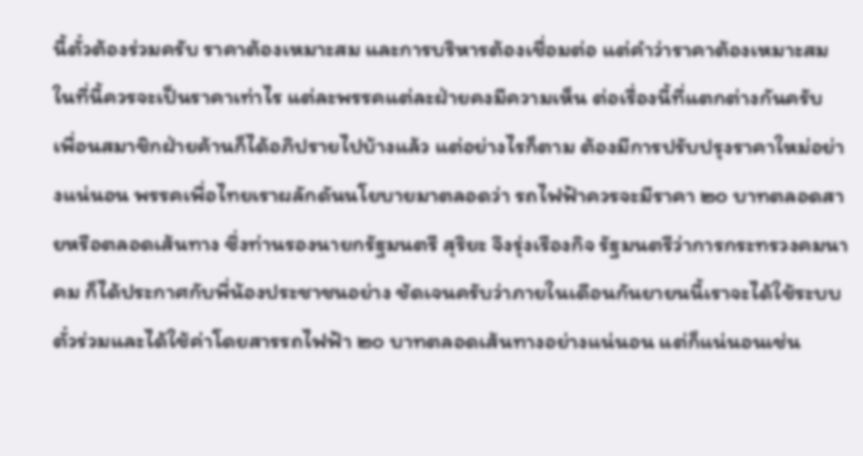นี้ตั๋วต้องร่วมครับ ราคาต้องเหมาะสม และการบริหารต้องเชื่อมต่อ แต่คำว่าราคาต้องเหมาะสมในที่นี้ควรจะเป็นราคาเท่าไร แต่ละพรรคแต่ละฝ่ายคงมีความเห็น ต่อเรื่องนี้ที่แตกต่างกันครับ เพื่อนสมาชิกฝ่ายค้านก็ได้อภิปรายไปบ้างแล้ว แต่อย่างไรก็ตาม ต้องมีการปรับปรุงราคาใหม่อย่างแน่นอน พรรคเพื่อไทยเราผลักดันนโยบายมาตลอดว่า รถไฟฟ้าควรจะมีราคา ๒๐ บาทตลอดสายหรือตลอดเส้นทาง ซึ่งท่านรองนายกรัฐมนตรี สุริยะ จึงรุ่งเรืองกิจ รัฐมนตรีว่าการกระทรวงคมนาคม ก็ได้ประกาศกับพี่น้องประชาชนอย่าง ชัดเจนครับว่าภายในเดือนกันยายนนี้เราจะได้ใช้ระบบตั๋วร่วมและได้ใช้ค่าโดยสารรถไฟฟ้า ๒๐ บาทตลอดเส้นทางอย่างแน่นอน แต่ก็แน่นอนเช่น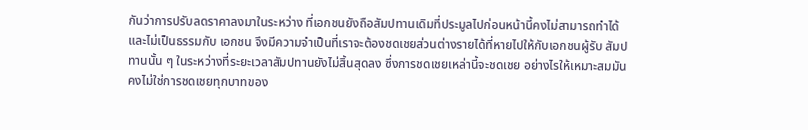กันว่าการปรับลดราคาลงมาในระหว่าง ที่เอกชนยังถือสัมปทานเดิมที่ประมูลไปก่อนหน้านี้คงไม่สามารถทำได้และไม่เป็นธรรมกับ เอกชน จึงมีความจำเป็นที่เราจะต้องชดเชยส่วนต่างรายได้ที่หายไปให้กับเอกชนผู้รับ สัมปทานนั้น ๆ ในระหว่างที่ระยะเวลาสัมปทานยังไม่สิ้นสุดลง ซึ่งการชดเชยเหล่านี้จะชดเชย อย่างไรให้เหมาะสมมันคงไม่ใช่การชดเชยทุกบาทของ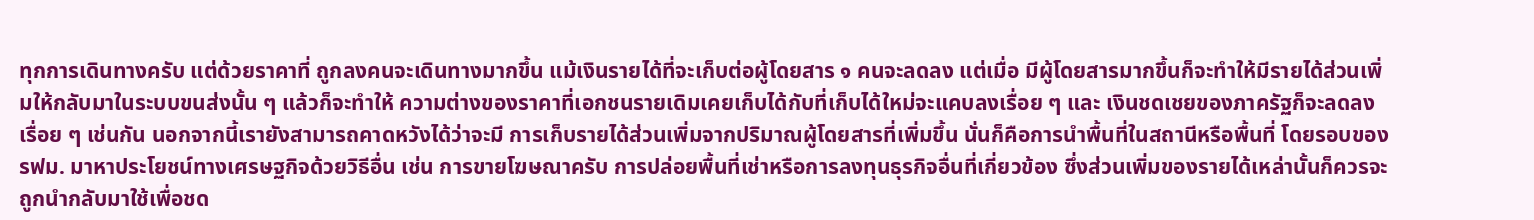ทุกการเดินทางครับ แต่ด้วยราคาที่ ถูกลงคนจะเดินทางมากขึ้น แม้เงินรายได้ที่จะเก็บต่อผู้โดยสาร ๑ คนจะลดลง แต่เมื่อ มีผู้โดยสารมากขึ้นก็จะทำให้มีรายได้ส่วนเพิ่มให้กลับมาในระบบขนส่งนั้น ๆ แล้วก็จะทำให้ ความต่างของราคาที่เอกชนรายเดิมเคยเก็บได้กับที่เก็บได้ใหม่จะแคบลงเรื่อย ๆ และ เงินชดเชยของภาครัฐก็จะลดลงเรื่อย ๆ เช่นกัน นอกจากนี้เรายังสามารถคาดหวังได้ว่าจะมี การเก็บรายได้ส่วนเพิ่มจากปริมาณผู้โดยสารที่เพิ่มขึ้น นั่นก็คือการนำพื้นที่ในสถานีหรือพื้นที่ โดยรอบของ รฟม. มาหาประโยชน์ทางเศรษฐกิจด้วยวิธีอื่น เช่น การขายโฆษณาครับ การปล่อยพื้นที่เช่าหรือการลงทุนธุรกิจอื่นที่เกี่ยวข้อง ซึ่งส่วนเพิ่มของรายได้เหล่านั้นก็ควรจะ ถูกนำกลับมาใช้เพื่อชด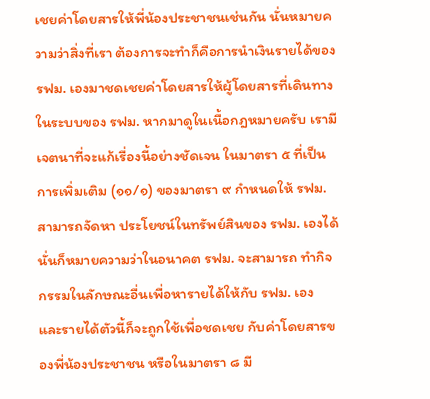เชยค่าโดยสารให้พี่น้องประชาชนเช่นกัน นั่นหมายความว่าสิ่งที่เรา ต้องการจะทำก็คือการนำเงินรายได้ของ รฟม. เองมาชดเชยค่าโดยสารให้ผู้โดยสารที่เดินทาง ในระบบของ รฟม. หากมาดูในเนื้อกฎหมายครับ เรามีเจตนาที่จะแก้เรื่องนี้อย่างชัดเจน ในมาตรา ๕ ที่เป็นการเพิ่มเติม (๑๑/๑) ของมาตรา ๙ กำหนดให้ รฟม. สามารถจัดหา ประโยชน์ในทรัพย์สินของ รฟม. เองได้ นั่นก็หมายความว่าในอนาคต รฟม. จะสามารถ ทำกิจกรรมในลักษณะอื่นเพื่อหารายได้ให้กับ รฟม. เอง และรายได้ตัวนี้ก็จะถูกใช้เพื่อชดเชย กับค่าโดยสารของพี่น้องประชาชน หรือในมาตรา ๘ มี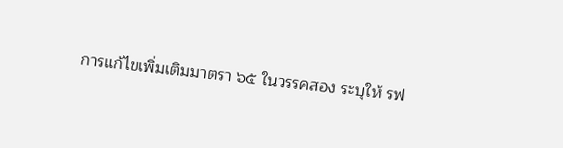การแก้ไขเพิ่มเติมมาตรา ๖๕ ในวรรคสอง ระบุให้ รฟ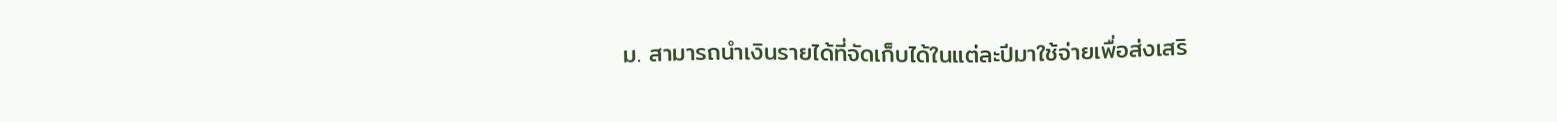ม. สามารถนำเงินรายได้ที่จัดเก็บได้ในแต่ละปีมาใช้จ่ายเพื่อส่งเสริ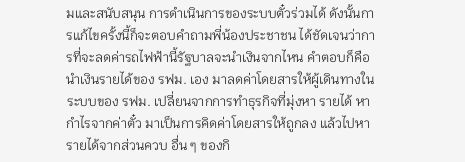มและสนับสนุน การดำเนินการของระบบตั๋วร่วมได้ ดังนั้นการแก้ไขครั้งนี้ก็จะตอบคำถามพี่น้องประชาชน ได้ชัดเจนว่าการที่จะลดค่ารถไฟฟ้านี้รัฐบาลจะนำเงินจากไหน คำตอบก็คือนำเงินรายได้ของ รฟม. เอง มาลดค่าโดยสารให้ผู้เดินทางในระบบของ รฟม. เปลี่ยนจากการทำธุรกิจที่มุ่งหา รายได้ หากำไรจากค่าตั๋ว มาเป็นการคิดค่าโดยสารให้ถูกลง แล้วไปหารายได้จากส่วนควบ อื่น ๆ ของกิ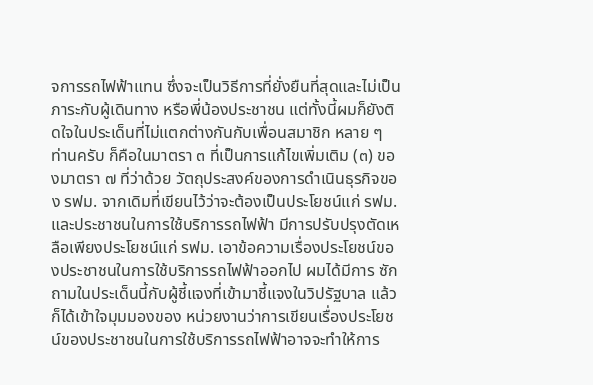จการรถไฟฟ้าแทน ซึ่งจะเป็นวิธีการที่ยั่งยืนที่สุดและไม่เป็นภาระกับผู้เดินทาง หรือพี่น้องประชาชน แต่ทั้งนี้ผมก็ยังติดใจในประเด็นที่ไม่แตกต่างกันกับเพื่อนสมาชิก หลาย ๆ ท่านครับ ก็คือในมาตรา ๓ ที่เป็นการแก้ไขเพิ่มเติม (๓) ของมาตรา ๗ ที่ว่าด้วย วัตถุประสงค์ของการดำเนินธุรกิจของ รฟม. จากเดิมที่เขียนไว้ว่าจะต้องเป็นประโยชน์แก่ รฟม. และประชาชนในการใช้บริการรถไฟฟ้า มีการปรับปรุงตัดเหลือเพียงประโยชน์แก่ รฟม. เอาข้อความเรื่องประโยชน์ของประชาชนในการใช้บริการรถไฟฟ้าออกไป ผมได้มีการ ซักถามในประเด็นนี้กับผู้ชี้แจงที่เข้ามาชี้แจงในวิปรัฐบาล แล้วก็ได้เข้าใจมุมมองของ หน่วยงานว่าการเขียนเรื่องประโยชน์ของประชาชนในการใช้บริการรถไฟฟ้าอาจจะทำให้การ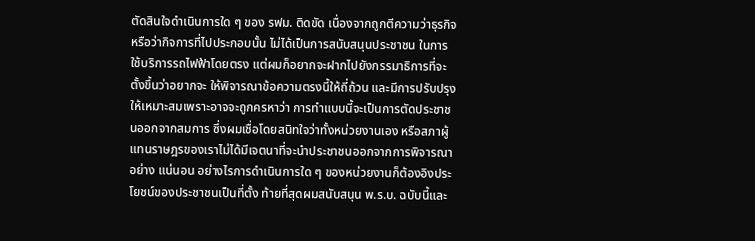ตัดสินใจดำเนินการใด ๆ ของ รฟม. ติดขัด เนื่องจากถูกตีความว่าธุรกิจหรือว่ากิจการที่ไปประกอบนั้น ไม่ได้เป็นการสนับสนุนประชาชน ในการใช้บริการรถไฟฟ้าโดยตรง แต่ผมก็อยากจะฝากไปยังกรรมาธิการที่จะตั้งขึ้นว่าอยากจะ ให้พิจารณาข้อความตรงนี้ให้ถี่ถ้วน และมีการปรับปรุงให้เหมาะสมเพราะอาจจะถูกครหาว่า การทำแบบนี้จะเป็นการตัดประชาชนออกจากสมการ ซึ่งผมเชื่อโดยสนิทใจว่าทั้งหน่วยงานเอง หรือสภาผู้แทนราษฎรของเราไม่ได้มีเจตนาที่จะนำประชาชนออกจากการพิจารณาอย่าง แน่นอน อย่างไรการดำเนินการใด ๆ ของหน่วยงานก็ต้องอิงประโยชน์ของประชาชนเป็นที่ตั้ง ท้ายที่สุดผมสนับสนุน พ.ร.บ. ฉบับนี้และ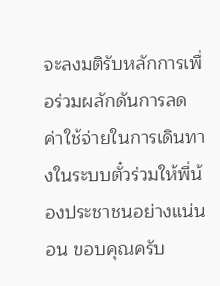จะลงมติรับหลักการเพื่อร่วมผลักดันการลด ค่าใช้จ่ายในการเดินทางในระบบตั๋วร่วมให้พี่น้องประชาชนอย่างแน่นอน ขอบคุณครับ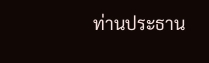ท่านประธาน